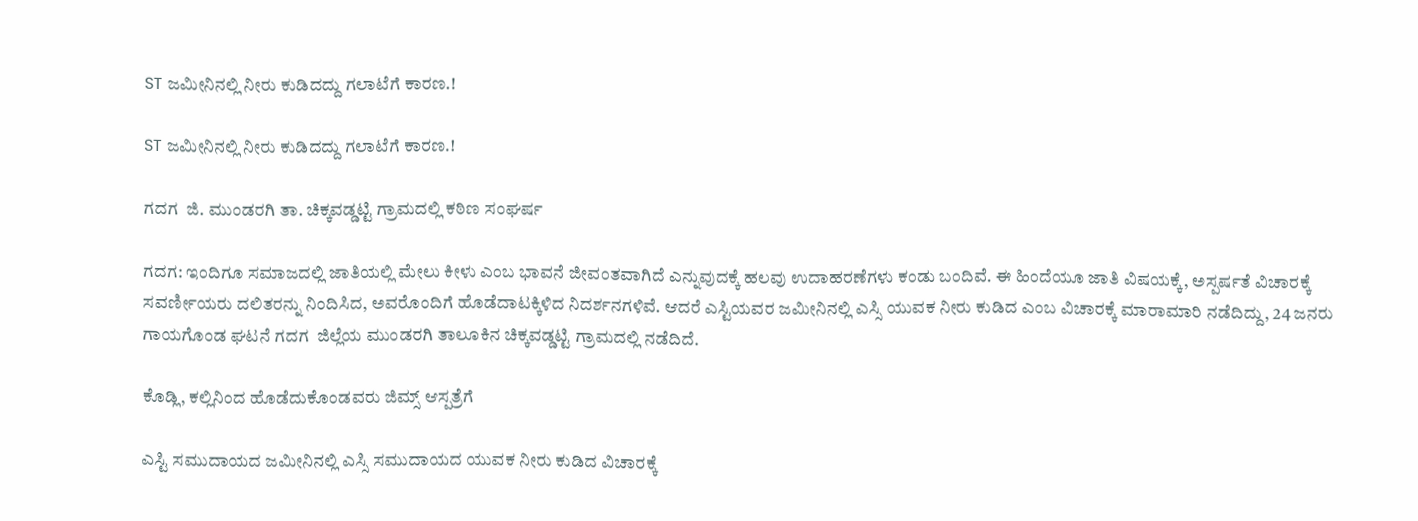ST ಜಮೀನಿನಲ್ಲಿ ನೀರು ಕುಡಿದದ್ದು ಗಲಾಟೆಗೆ ಕಾರಣ.!

ST ಜಮೀನಿನಲ್ಲಿ ನೀರು ಕುಡಿದದ್ದು ಗಲಾಟೆಗೆ ಕಾರಣ.!

ಗದಗ  ಜಿ. ಮುಂಡರಗಿ ತಾ. ಚಿಕ್ಕವಡ್ಡಟ್ಟಿ ಗ್ರಾಮದಲ್ಲಿ ಕಠಿಣ ಸಂಘರ್ಷ

ಗದಗ: ಇಂದಿಗೂ ಸಮಾಜದಲ್ಲಿ ಜಾತಿಯಲ್ಲಿ ಮೇಲು ಕೀಳು ಎಂಬ ಭಾವನೆ ಜೀವಂತವಾಗಿದೆ ಎನ್ನುವುದಕ್ಕೆ ಹಲವು ಉದಾಹರಣೆಗಳು ಕಂಡು ಬಂದಿವೆ. ಈ ಹಿಂದೆಯೂ ಜಾತಿ ವಿಷಯಕ್ಕೆ, ಅಸ್ಪರ್ಷತೆ ವಿಚಾರಕ್ಕೆ ಸವರ್ಣೀಯರು ದಲಿತರನ್ನು ನಿಂದಿಸಿದ, ಅವರೊಂದಿಗೆ ಹೊಡೆದಾಟಕ್ಕಿಳಿದ ನಿದರ್ಶನಗಳಿವೆ. ಆದರೆ ಎಸ್ಟಿಯವರ ಜಮೀನಿನಲ್ಲಿ ಎಸ್ಸಿ ಯುವಕ ನೀರು ಕುಡಿದ ಎಂಬ ವಿಚಾರಕ್ಕೆ ಮಾರಾಮಾರಿ ನಡೆದಿದ್ದು, 24 ಜನರು ಗಾಯಗೊಂಡ ಘಟನೆ ಗದಗ  ಜಿಲ್ಲೆಯ ಮುಂಡರಗಿ ತಾಲೂಕಿನ ಚಿಕ್ಕವಡ್ಡಟ್ಟಿ ಗ್ರಾಮದಲ್ಲಿ ನಡೆದಿದೆ.

ಕೊಡ್ಲಿ, ಕಲ್ಲಿನಿಂದ ಹೊಡೆದುಕೊಂಡವರು ಜಿಮ್ಸ್ ಆಸ್ಪತ್ರೆಗೆ

ಎಸ್ಟಿ ಸಮುದಾಯದ ಜಮೀನಿನಲ್ಲಿ ಎಸ್ಸಿ ಸಮುದಾಯದ ಯುವಕ ನೀರು ಕುಡಿದ ವಿಚಾರಕ್ಕೆ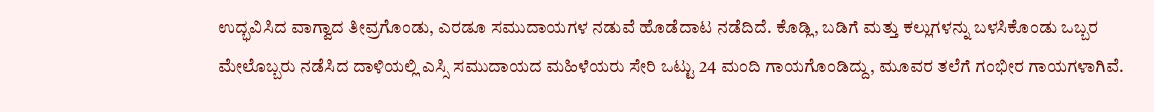ಉದ್ಭವಿಸಿದ ವಾಗ್ವಾದ ತೀವ್ರಗೊಂಡು, ಎರಡೂ ಸಮುದಾಯಗಳ ನಡುವೆ ಹೊಡೆದಾಟ ನಡೆದಿದೆ. ಕೊಡ್ಲಿ, ಬಡಿಗೆ ಮತ್ತು ಕಲ್ಲುಗಳನ್ನು ಬಳಸಿಕೊಂಡು ಒಬ್ಬರ ಮೇಲೊಬ್ಬರು ನಡೆಸಿದ ದಾಳಿಯಲ್ಲಿ ಎಸ್ಸಿ ಸಮುದಾಯದ ಮಹಿಳೆಯರು ಸೇರಿ ಒಟ್ಟು 24 ಮಂದಿ ಗಾಯಗೊಂಡಿದ್ದು, ಮೂವರ ತಲೆಗೆ ಗಂಭೀರ ಗಾಯಗಳಾಗಿವೆ.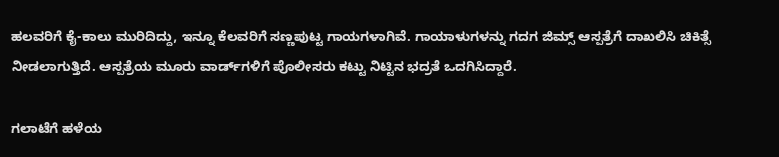ಹಲವರಿಗೆ ಕೈ-ಕಾಲು ಮುರಿದಿದ್ದು, ಇನ್ನೂ ಕೆಲವರಿಗೆ ಸಣ್ಣಪುಟ್ಟ ಗಾಯಗಳಾಗಿವೆ. ಗಾಯಾಳುಗಳನ್ನು ಗದಗ ಜಿಮ್ಸ್ ಆಸ್ಪತ್ರೆಗೆ ದಾಖಲಿಸಿ ಚಿಕಿತ್ಸೆ ನೀಡಲಾಗುತ್ತಿದೆ. ಆಸ್ಪತ್ರೆಯ ಮೂರು ವಾರ್ಡ್‌ಗಳಿಗೆ ಪೊಲೀಸರು ಕಟ್ಟು ನಿಟ್ಟಿನ ಭದ್ರತೆ ಒದಗಿಸಿದ್ದಾರೆ.

ಗಲಾಟೆಗೆ ಹಳೆಯ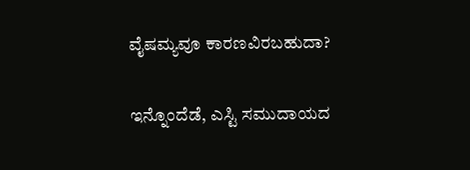ವೈಷಮ್ಯವೂ ಕಾರಣವಿರಬಹುದಾ?

ಇನ್ನೊಂದೆಡೆ, ಎಸ್ಟಿ ಸಮುದಾಯದ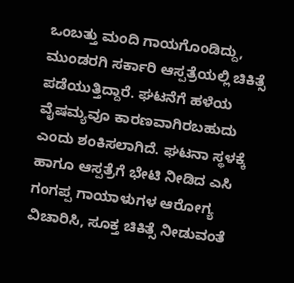ಒಂಬತ್ತು ಮಂದಿ ಗಾಯಗೊಂಡಿದ್ದು, ಮುಂಡರಗಿ ಸರ್ಕಾರಿ ಆಸ್ಪತ್ರೆಯಲ್ಲಿ ಚಿಕಿತ್ಸೆ ಪಡೆಯುತ್ತಿದ್ದಾರೆ. ಘಟನೆಗೆ ಹಳೆಯ ವೈಷಮ್ಯವೂ ಕಾರಣವಾಗಿರಬಹುದು ಎಂದು ಶಂಕಿಸಲಾಗಿದೆ. ಘಟನಾ ಸ್ಥಳಕ್ಕೆ ಹಾಗೂ ಆಸ್ಪತ್ರೆಗೆ ಭೇಟಿ ನೀಡಿದ ಎಸಿ ಗಂಗಪ್ಪ ಗಾಯಾಳುಗಳ ಆರೋಗ್ಯ ವಿಚಾರಿಸಿ, ಸೂಕ್ತ ಚಿಕಿತ್ಸೆ ನೀಡುವಂತೆ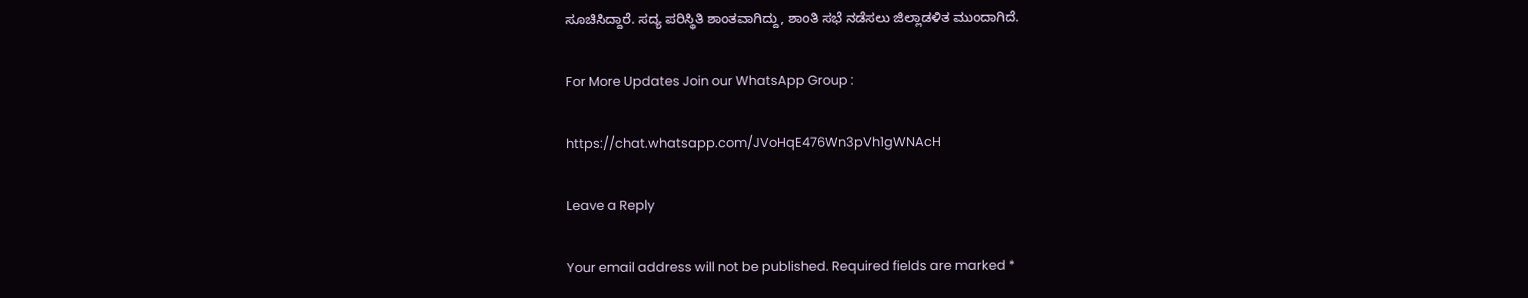ಸೂಚಿಸಿದ್ದಾರೆ. ಸದ್ಯ ಪರಿಸ್ಥಿತಿ ಶಾಂತವಾಗಿದ್ದು, ಶಾಂತಿ ಸಭೆ ನಡೆಸಲು ಜಿಲ್ಲಾಡಳಿತ ಮುಂದಾಗಿದೆ.

For More Updates Join our WhatsApp Group :

https://chat.whatsapp.com/JVoHqE476Wn3pVh1gWNAcH

Leave a Reply

Your email address will not be published. Required fields are marked *